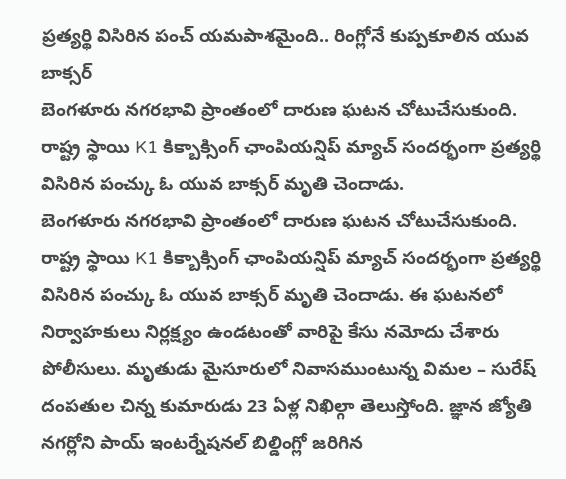ప్రత్యర్థి విసిరిన పంచ్ యమపాశమైంది.. రింగ్లోనే కుప్పకూలిన యువ బాక్సర్
బెంగళూరు నగరభావి ప్రాంతంలో దారుణ ఘటన చోటుచేసుకుంది. రాష్ట్ర స్థాయి K1 కిక్బాక్సింగ్ ఛాంపియన్షిప్ మ్యాచ్ సందర్భంగా ప్రత్యర్థి విసిరిన పంచ్కు ఓ యువ బాక్సర్ మృతి చెందాడు.
బెంగళూరు నగరభావి ప్రాంతంలో దారుణ ఘటన చోటుచేసుకుంది. రాష్ట్ర స్థాయి K1 కిక్బాక్సింగ్ ఛాంపియన్షిప్ మ్యాచ్ సందర్భంగా ప్రత్యర్థి విసిరిన పంచ్కు ఓ యువ బాక్సర్ మృతి చెందాడు. ఈ ఘటనలో నిర్వాహకులు నిర్లక్ష్యం ఉండటంతో వారిపై కేసు నమోదు చేశారు పోలీసులు. మృతుడు మైసూరులో నివాసముంటున్న విమల – సురేష్ దంపతుల చిన్న కుమారుడు 23 ఏళ్ల నిఖిల్గా తెలుస్తోంది. జ్ఞాన జ్యోతి నగర్లోని పాయ్ ఇంటర్నేషనల్ బిల్డింగ్లో జరిగిన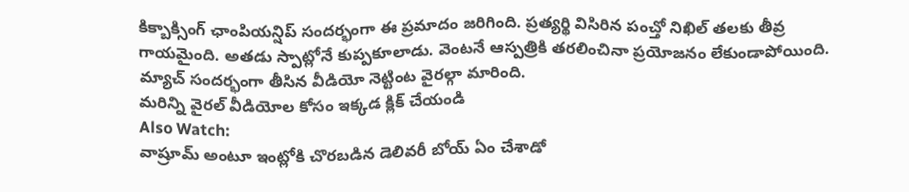కిక్బాక్సింగ్ ఛాంపియన్షిప్ సందర్భంగా ఈ ప్రమాదం జరిగింది. ప్రత్యర్థి విసిరిన పంచ్తో నిఖిల్ తలకు తీవ్ర గాయమైంది. అతడు స్పాట్లోనే కుప్పకూలాడు. వెంటనే ఆస్పత్రికి తరలించినా ప్రయోజనం లేకుండాపోయింది. మ్యాచ్ సందర్భంగా తీసిన వీడియో నెట్టింట వైరల్గా మారింది.
మరిన్ని వైరల్ వీడియోల కోసం ఇక్కడ క్లిక్ చేయండి
Also Watch:
వాష్రూమ్ అంటూ ఇంట్లోకి చొరబడిన డెలివరీ బోయ్ ఏం చేశాడో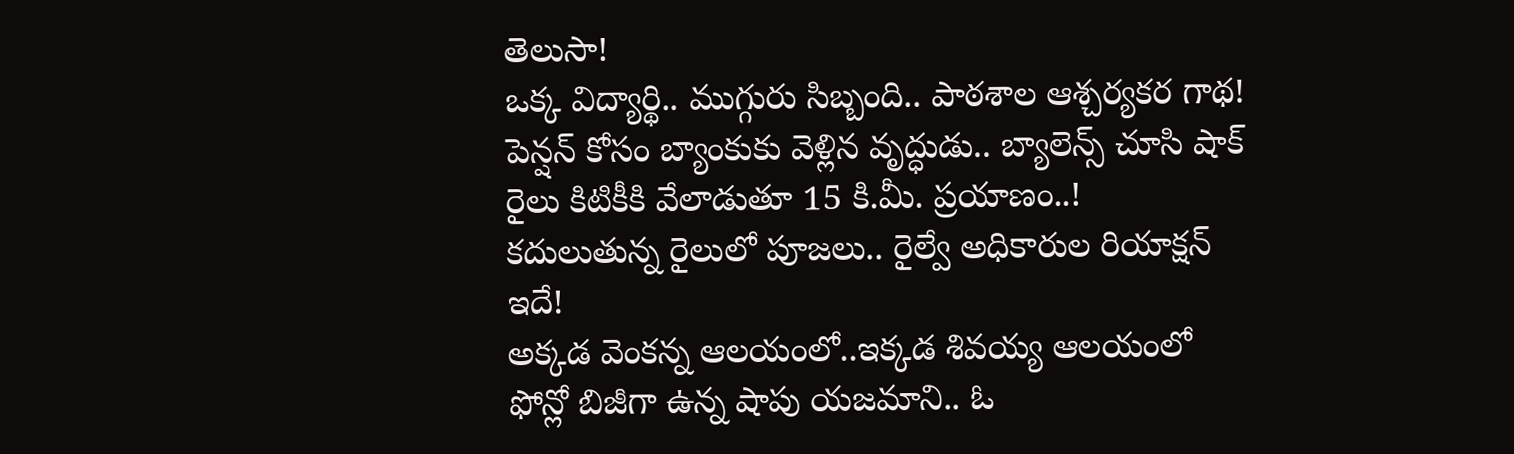తెలుసా!
ఒక్క విద్యార్థి.. ముగ్గురు సిబ్బంది.. పాఠశాల ఆశ్చర్యకర గాథ!
పెన్షన్ కోసం బ్యాంకుకు వెళ్లిన వృద్ధుడు.. బ్యాలెన్స్ చూసి షాక్
రైలు కిటికీకి వేలాడుతూ 15 కి.మీ. ప్రయాణం..!
కదులుతున్న రైలులో పూజలు.. రైల్వే అధికారుల రియాక్షన్ ఇదే!
అక్కడ వెంకన్న ఆలయంలో..ఇక్కడ శివయ్య ఆలయంలో
ఫోన్లో బిజీగా ఉన్న షాపు యజమాని.. ఓ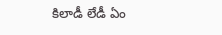కిలాడీ లేడీ ఏం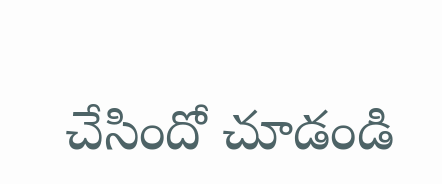చేసిందో చూడండి